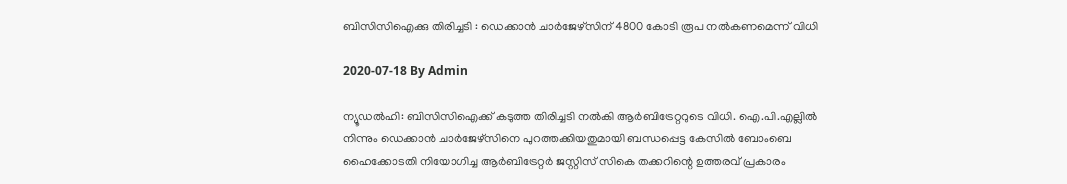ബിസിസിഐക്കു തിരിച്ചടി : ഡെക്കാൻ ചാർജേഴ്‌സിന് 4800 കോടി രൂപ നൽകണമെന്ന് വിധി

2020-07-18 By Admin

ന്യൂഡല്‍ഹി: ബിസിസിഐക്ക് കടുത്ത തിരിച്ചടി നല്‍കി ആര്‍ബിട്രേറ്ററുടെ വിധി. ഐ.പി.എല്ലിൽ നിന്നും ഡെക്കാൻ ചാർജേഴ്‌സിനെ പുറത്തക്കിയതുമായി ബന്ധപ്പെട്ട കേസിൽ ബോംബെ ഹൈക്കോടതി നിയോഗിച്ച ആർബിട്രേറ്റർ ജസ്റ്റിസ് സികെ തക്കറിന്റെ ഉത്തരവ് പ്രകാരം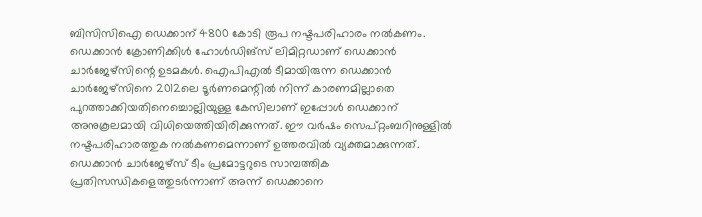ബിസിസിഐ ഡെക്കാന് 4800 കോടി രൂപ നഷ്ടപരിഹാരം നൽകണം. ഡെക്കാന്‍ ക്രോണിക്കിള്‍ ഹോള്‍ഡിങ്സ് ലിമിറ്റഡാണ് ഡെക്കാന്‍ ചാര്‍ജേഴ്സിന്റെ ഉടമകള്‍. ഐപിഎല്‍ ടീമായിരുന്ന ഡെക്കാന്‍ ചാര്‍ജേഴ്സിനെ 2012ലെ ടൂര്‍ണമെന്റില്‍ നിന്ന് കാരണമില്ലാതെ പുറത്താക്കിയതിനെച്ചൊല്ലിയുള്ള കേസിലാണ് ഇപ്പോള്‍ ഡെക്കാന് അനുകൂലമായി വിധിയെത്തിയിരിക്കുന്നത്. ഈ വര്‍ഷം സെപ്റ്റംബറിനുള്ളില്‍ നഷ്ടപരിഹാരത്തുക നല്‍കണമെന്നാണ് ഉത്തരവില്‍ വ്യക്തമാക്കുന്നത്. ഡെക്കാന്‍ ചാര്‍ജേഴ്സ് ടീം പ്രമോട്ടറുടെ സാമ്പത്തിക പ്രതിസന്ധികളെത്തുടര്‍ന്നാണ് അന്ന് ഡെക്കാനെ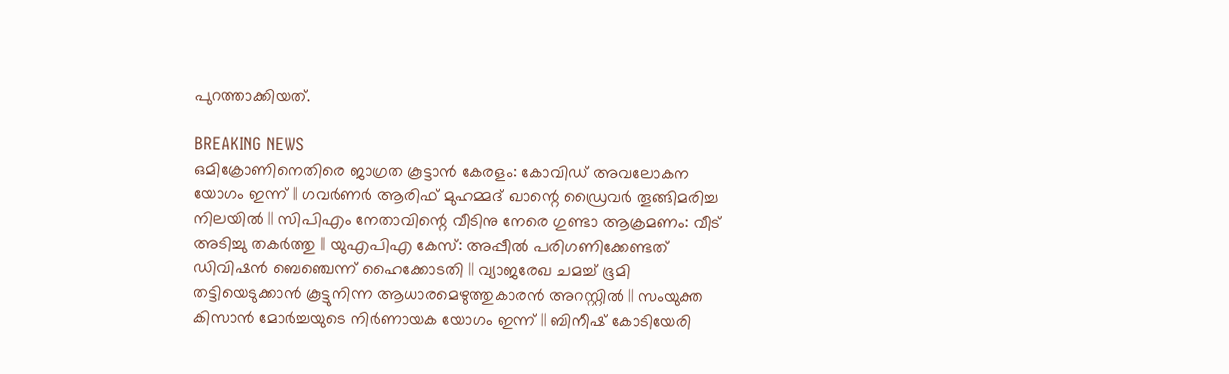പുറത്താക്കിയത്.

BREAKING NEWS
ഒമിക്രോണിനെതിരെ ജാഗ്രത കൂട്ടാൻ കേരളം: കോവിഡ് അവലോകന യോഗം ഇന്ന് || ഗവർണർ ആരിഫ് മുഹമ്മദ് ഖാന്റെ ഡ്രൈവർ തൂങ്ങിമരിച്ച നിലയിൽ || സിപിഎം നേതാവിന്റെ വീടിനു നേരെ ഗുണ്ടാ ആക്രമണം: വീട് അടിച്ചു തകർത്തു || യുഎപിഎ കേസ്: അപ്പീൽ പരിഗണിക്കേണ്ടത് ഡിവിഷൻ ബെഞ്ചെന്ന് ഹൈക്കോടതി || വ്യാജരേഖ ചമച്ച് ഭൂമി തട്ടിയെടുക്കാൻ കൂട്ടുനിന്ന ആധാരമെഴുത്തുകാരൻ അറസ്റ്റിൽ || സംയുക്ത കിസാൻ മോർച്ചയുടെ നിർണായക യോഗം ഇന്ന് || ബിനീഷ് കോടിയേരി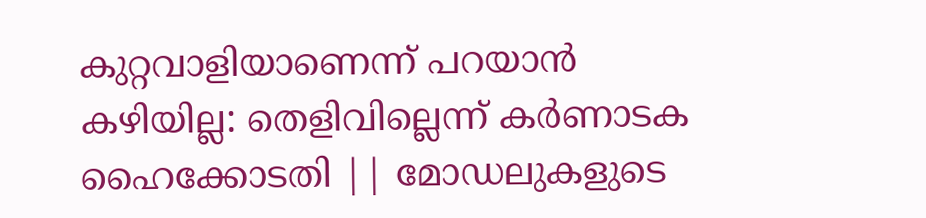കുറ്റവാളിയാണെന്ന് പറയാൻ കഴിയില്ല: തെളിവില്ലെന്ന് കർണാടക ഹൈക്കോടതി || മോഡലുകളുടെ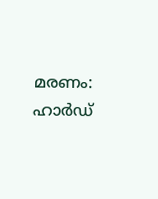മരണം: ഹാർഡ്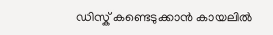ഡിസ്ക് കണ്ടെടുക്കാൻ കായലിൽ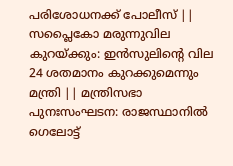പരിശോധനക്ക് പോലീസ് || സപ്ലൈകോ മരുന്നുവില കുറയ്ക്കും: ഇൻസുലിന്റെ വില 24 ശതമാനം കുറക്കുമെന്നും മന്ത്രി || മന്ത്രിസഭാ പുനഃസംഘടന: രാജസ്ഥാനിൽ ഗെലോട്ട്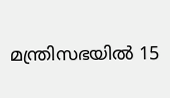മന്ത്രിസഭയിൽ 15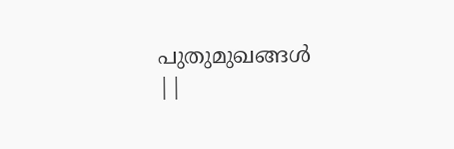പുതുമുഖങ്ങൾ ||